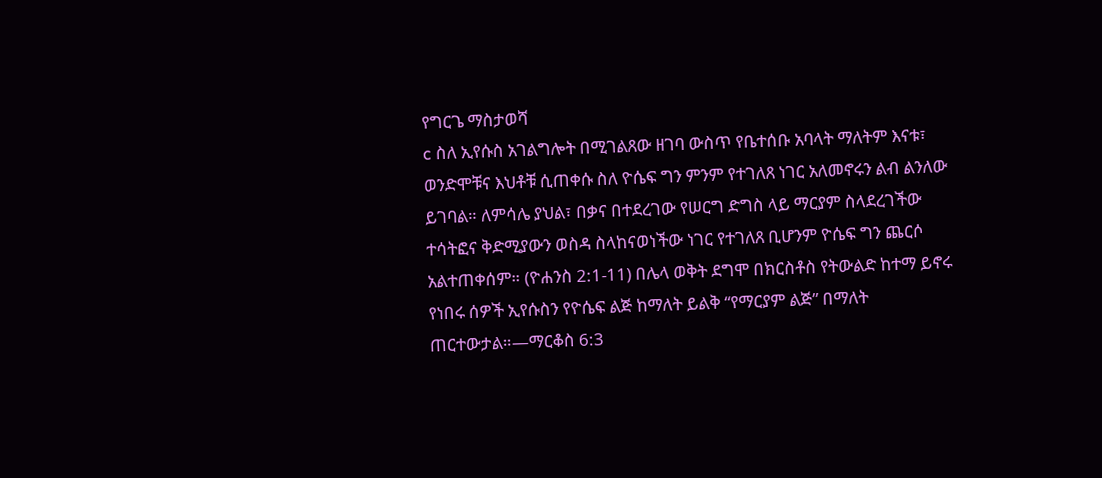የግርጌ ማስታወሻ
c ስለ ኢየሱስ አገልግሎት በሚገልጸው ዘገባ ውስጥ የቤተሰቡ አባላት ማለትም እናቱ፣ ወንድሞቹና እህቶቹ ሲጠቀሱ ስለ ዮሴፍ ግን ምንም የተገለጸ ነገር አለመኖሩን ልብ ልንለው ይገባል። ለምሳሌ ያህል፣ በቃና በተደረገው የሠርግ ድግስ ላይ ማርያም ስላደረገችው ተሳትፎና ቅድሚያውን ወስዳ ስላከናወነችው ነገር የተገለጸ ቢሆንም ዮሴፍ ግን ጨርሶ አልተጠቀሰም። (ዮሐንስ 2:1-11) በሌላ ወቅት ደግሞ በክርስቶስ የትውልድ ከተማ ይኖሩ የነበሩ ሰዎች ኢየሱስን የዮሴፍ ልጅ ከማለት ይልቅ “የማርያም ልጅ” በማለት ጠርተውታል።—ማርቆስ 6:3